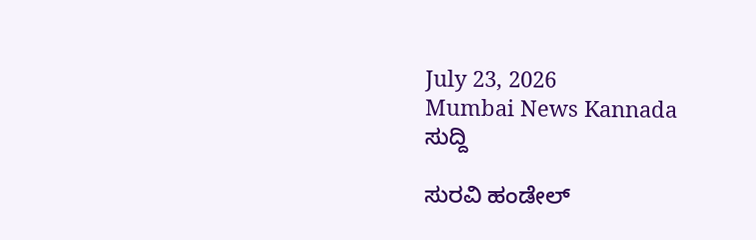July 23, 2026
Mumbai News Kannada
ಸುದ್ದಿ

ಸುರವಿ ಹಂಡೇಲ್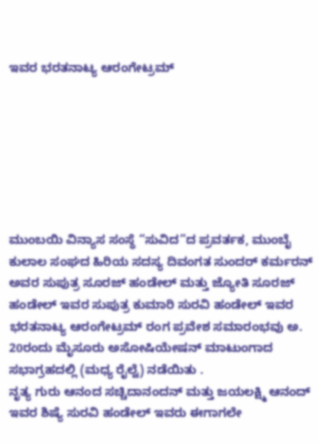ಇವರ ಭರತನಾಟ್ಯ ಆರಂಗೇಟ್ರಮ್







ಮುಂಬಯಿ ವಿನ್ಯಾಸ ಸಂಸ್ಥೆ “ಸುವಿದ”ದ ಪ್ರವರ್ತಕ, ಮುಂಬೈ ಕುಲಾಲ ಸಂಘದ ಹಿರಿಯ ಸದಸ್ಯ ದಿವಂಗತ ಸುಂದರ್ ಕರ್ಮರನ್ ಅವರ ಸುಪುತ್ರ ಸೂರಜ್ ಹಂಡೇಲ್ ಮತ್ತು ಜ್ಯೋತಿ ಸೂರಜ್ ಹಂಡೇಲ್ ಇವರ ಸುಪುತ್ರ ಕುಮಾರಿ ಸುರವಿ ಹಂಡೇಲ್ ಇವರ ಭರತನಾಟ್ಯ ಆರಂಗೇಟ್ರಮ್ ರಂಗ ಪ್ರವೇಶ ಸಮಾರಂಭವು ಅ. 20ರಂದು ಮೈಸೂರು ಅಸೋಷಿಯೇಷನ್ ಮಾಟುಂಗಾದ ಸಭಾಗ್ರಹದಲ್ಲಿ (ಮಧ್ಯ ರೈಲ್ವೆ) ನಡೆಯಿತು .
ನೃತ್ಯ ಗುರು ಆನಂದ ಸಚ್ಚಿದಾನಂದನ್ ಮತ್ತು ಜಯಲಕ್ಷ್ಮಿ ಆನಂದ್ ಇವರ ಶಿಷ್ಯೆ ಸುರವಿ ಹಂಡೇಲ್ ಇವರು ಈಗಾಗಲೇ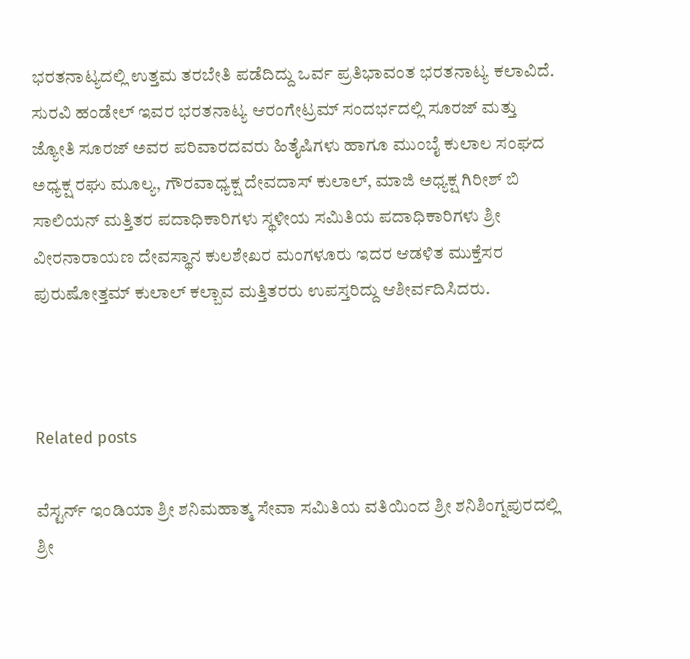ಭರತನಾಟ್ಯದಲ್ಲಿ ಉತ್ತಮ ತರಬೇತಿ ಪಡೆದಿದ್ದು ಒರ್ವ ಪ್ರತಿಭಾವಂತ ಭರತನಾಟ್ಯ ಕಲಾವಿದೆ.
ಸುರವಿ ಹಂಡೇಲ್ ಇವರ ಭರತನಾಟ್ಯ ಆರಂಗೇಟ್ರಮ್ ಸಂದರ್ಭದಲ್ಲಿ ಸೂರಜ್ ಮತ್ತು ಜ್ಯೋತಿ ಸೂರಜ್ ಅವರ ಪರಿವಾರದವರು ಹಿತೈಷಿಗಳು ಹಾಗೂ ಮುಂಬೈ ಕುಲಾಲ ಸಂಘದ ಅಧ್ಯಕ್ಷ ರಘು ಮೂಲ್ಯ, ಗೌರವಾಧ್ಯಕ್ಷ ದೇವದಾಸ್ ಕುಲಾಲ್, ಮಾಜಿ ಅಧ್ಯಕ್ಷ ಗಿರೀಶ್ ಬಿ ಸಾಲಿಯನ್ ಮತ್ತಿತರ ಪದಾಧಿಕಾರಿಗಳು ಸ್ಥಳೀಯ ಸಮಿತಿಯ ಪದಾಧಿಕಾರಿಗಳು ಶ್ರೀ ವೀರನಾರಾಯಣ ದೇವಸ್ಥಾನ ಕುಲಶೇಖರ ಮಂಗಳೂರು ಇದರ ಆಡಳಿತ ಮುಕ್ತೆಸರ ಪುರುಷೋತ್ತಮ್ ಕುಲಾಲ್ ಕಲ್ಬಾವ ಮತ್ತಿತರರು ಉಪಸ್ತರಿದ್ದು ಆಶೀರ್ವದಿಸಿದರು.



Related posts

ವೆಸ್ಟರ್ನ್ ಇಂಡಿಯಾ ಶ್ರೀ ಶನಿಮಹಾತ್ಮ ಸೇವಾ ಸಮಿತಿಯ ವತಿಯಿಂದ ಶ್ರೀ ಶನಿಶಿಂಗ್ನಪುರದಲ್ಲಿ ಶ್ರೀ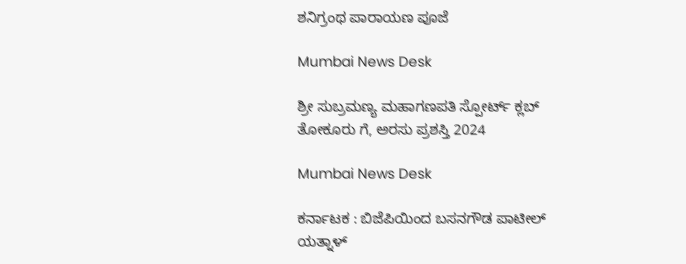ಶನಿಗ್ರಂಥ ಪಾರಾಯಣ ಪೂಜೆ

Mumbai News Desk

ಶ್ರೀ ಸುಬ್ರಮಣ್ಯ ಮಹಾಗಣಪತಿ ಸ್ಪೋರ್ಟ್ ಕ್ಲಬ್ ತೋಕೂರು ಗೆ, ಅರಸು ಪ್ರಶಸ್ತಿ 2024

Mumbai News Desk

ಕರ್ನಾಟಕ : ಬಿಜೆಪಿಯಿಂದ ಬಸನಗೌಡ ಪಾಟೀಲ್ ಯತ್ನಾಳ್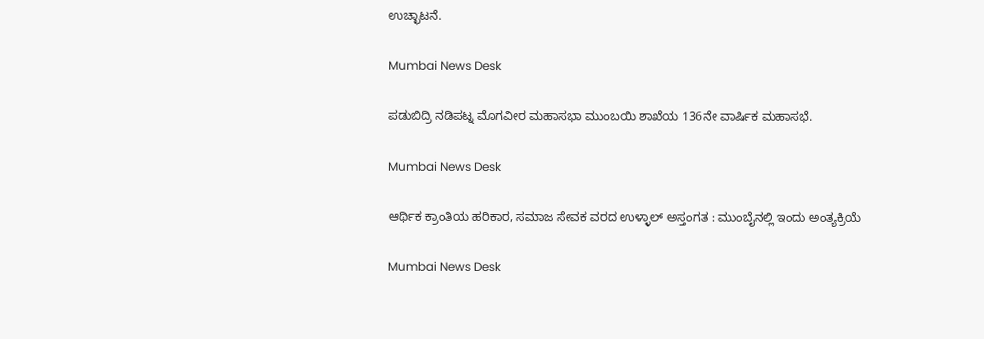ಉಚ್ಛಾಟನೆ.

Mumbai News Desk

ಪಡುಬಿದ್ರಿ ನಡಿಪಟ್ನ ಮೊಗವೀರ ಮಹಾಸಭಾ ಮುಂಬಯಿ ಶಾಖೆಯ 136ನೇ ವಾರ್ಷಿಕ ಮಹಾಸಭೆ.

Mumbai News Desk

ಆರ್ಥಿಕ ಕ್ರಾಂತಿಯ ಹರಿಕಾರ, ಸಮಾಜ ಸೇವಕ ವರದ ಉಳ್ಳಾಲ್ ಅಸ್ತಂಗತ : ಮುಂಬೈನಲ್ಲಿ ಇಂದು ಅಂತ್ಯಕ್ರಿಯೆ

Mumbai News Desk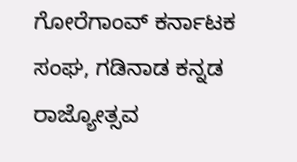ಗೋರೆಗಾಂವ್ ಕರ್ನಾಟಕ ಸಂಘ, ಗಡಿನಾಡ ಕನ್ನಡ ರಾಜ್ಯೋತ್ಸವ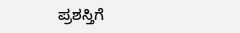ಪ್ರಶಸ್ತಿಗೆ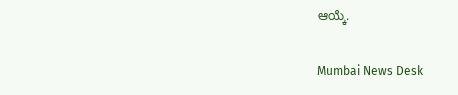ಆಯ್ಕೆ.

Mumbai News Desk